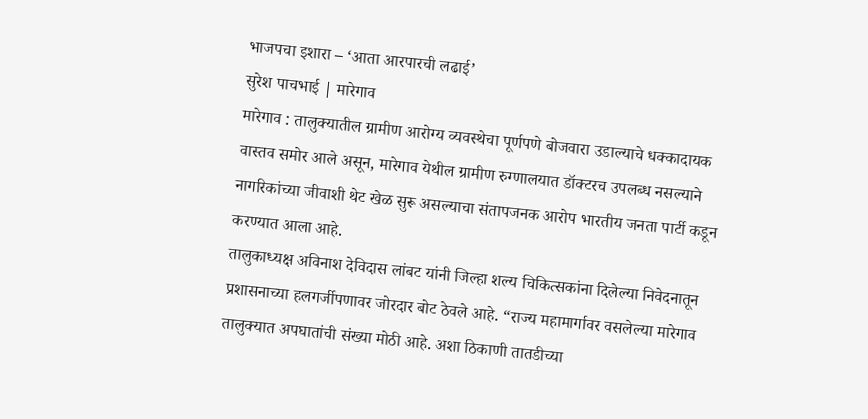भाजपचा इशारा – ‘आता आरपारची लढाई’
सुरेश पाचभाई | मारेगाव
मारेगाव : तालुक्यातील ग्रामीण आरोग्य व्यवस्थेचा पूर्णपणे बोजवारा उडाल्याचे धक्कादायक वास्तव समोर आले असून, मारेगाव येथील ग्रामीण रुग्णालयात डॉक्टरच उपलब्ध नसल्याने नागरिकांच्या जीवाशी थेट खेळ सुरू असल्याचा संतापजनक आरोप भारतीय जनता पार्टी कडून करण्यात आला आहे.
तालुकाध्यक्ष अविनाश देविदास लांबट यांनी जिल्हा शल्य चिकित्सकांना दिलेल्या निवेदनातून प्रशासनाच्या हलगर्जीपणावर जोरदार बोट ठेवले आहे. “राज्य महामार्गावर वसलेल्या मारेगाव तालुक्यात अपघातांची संख्या मोठी आहे. अशा ठिकाणी तातडीच्या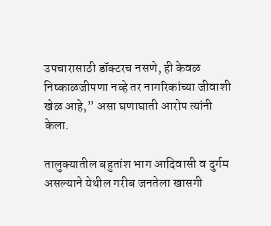उपचारासाठी डॉक्टरच नसणे, ही केवळ निष्काळजीपणा नव्हे तर नागरिकांच्या जीवाशी खेळ आहे,” असा घणाघाती आरोप त्यांनी केला.

तालुक्यातील बहुतांश भाग आदिवासी व दुर्गम असल्याने येथील गरीब जनतेला खासगी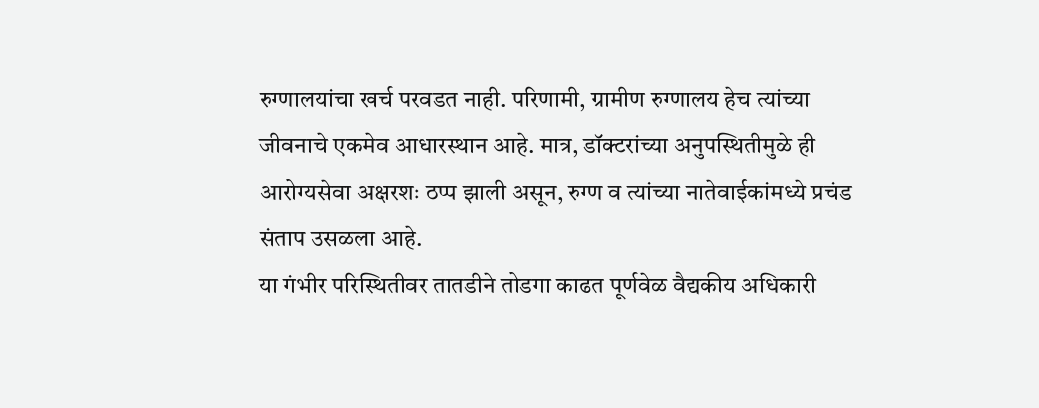रुग्णालयांचा खर्च परवडत नाही. परिणामी, ग्रामीण रुग्णालय हेच त्यांच्या जीवनाचे एकमेव आधारस्थान आहे. मात्र, डॉक्टरांच्या अनुपस्थितीमुळे ही आरोग्यसेवा अक्षरशः ठप्प झाली असून, रुग्ण व त्यांच्या नातेवाईकांमध्ये प्रचंड संताप उसळला आहे.
या गंभीर परिस्थितीवर तातडीने तोडगा काढत पूर्णवेळ वैद्यकीय अधिकारी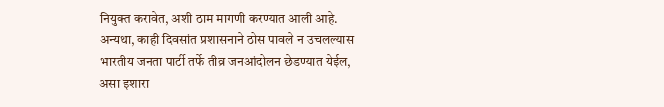नियुक्त करावेत, अशी ठाम मागणी करण्यात आली आहे. अन्यथा, काही दिवसांत प्रशासनाने ठोस पावले न उचलल्यास भारतीय जनता पार्टी तर्फे तीव्र जनआंदोलन छेडण्यात येईल, असा इशारा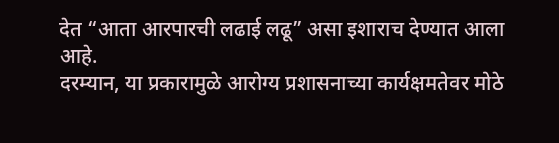देत “आता आरपारची लढाई लढू” असा इशाराच देण्यात आला आहे.
दरम्यान, या प्रकारामुळे आरोग्य प्रशासनाच्या कार्यक्षमतेवर मोठे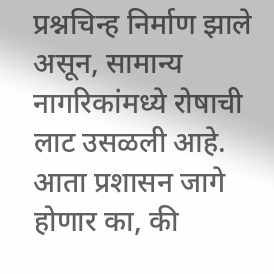प्रश्नचिन्ह निर्माण झाले असून, सामान्य नागरिकांमध्ये रोषाची लाट उसळली आहे. आता प्रशासन जागे होणार का, की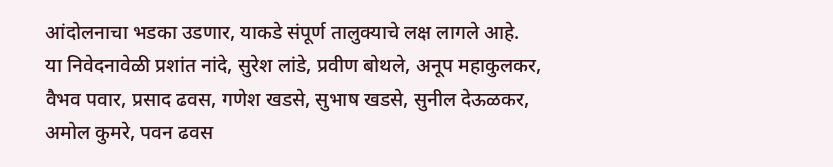आंदोलनाचा भडका उडणार, याकडे संपूर्ण तालुक्याचे लक्ष लागले आहे.
या निवेदनावेळी प्रशांत नांदे, सुरेश लांडे, प्रवीण बोथले, अनूप महाकुलकर, वैभव पवार, प्रसाद ढवस, गणेश खडसे, सुभाष खडसे, सुनील देऊळकर, अमोल कुमरे, पवन ढवस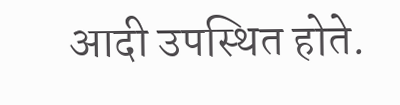आदी उपस्थित होते.